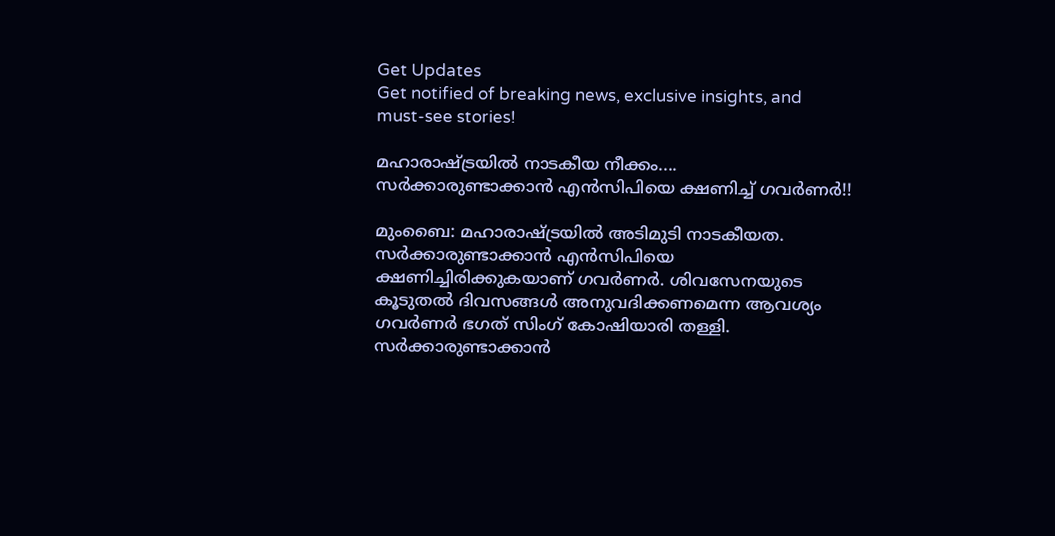Get Updates
Get notified of breaking news, exclusive insights, and must-see stories!

മഹാരാഷ്ട്രയില്‍ നാടകീയ നീക്കം.... സര്‍ക്കാരുണ്ടാക്കാന്‍ എന്‍സിപിയെ ക്ഷണിച്ച് ഗവര്‍ണര്‍!!

മുംബൈ: മഹാരാഷ്ട്രയില്‍ അടിമുടി നാടകീയത. സര്‍ക്കാരുണ്ടാക്കാന്‍ എന്‍സിപിയെ ക്ഷണിച്ചിരിക്കുകയാണ് ഗവര്‍ണര്‍. ശിവസേനയുടെ കൂടുതല്‍ ദിവസങ്ങള്‍ അനുവദിക്കണമെന്ന ആവശ്യം ഗവര്‍ണര്‍ ഭഗത് സിംഗ് കോഷിയാരി തള്ളി. സര്‍ക്കാരുണ്ടാക്കാന്‍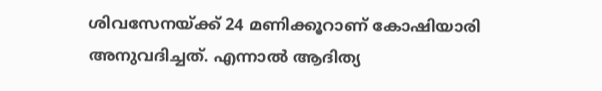ശിവസേനയ്ക്ക് 24 മണിക്കൂറാണ് കോഷിയാരി അനുവദിച്ചത്. എന്നാല്‍ ആദിത്യ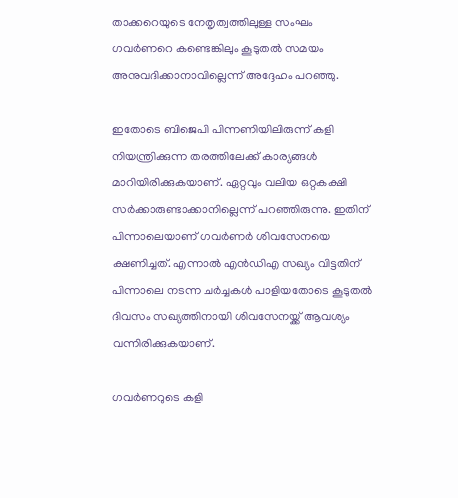താക്കറെയുടെ നേതൃത്വത്തിലുള്ള സംഘം ഗവര്‍ണറെ കണ്ടെങ്കിലും കൂടുതല്‍ സമയം അനുവദിക്കാനാവില്ലെന്ന് അദ്ദേഹം പറഞ്ഞു.

ഇതോടെ ബിജെപി പിന്നണിയിലിരുന്ന് കളി നിയന്ത്രിക്കുന്ന തരത്തിലേക്ക് കാര്യങ്ങള്‍ മാറിയിരിക്കുകയാണ്. ഏറ്റവും വലിയ ഒറ്റകക്ഷി സര്‍ക്കാരുണ്ടാക്കാനില്ലെന്ന് പറഞ്ഞിരുന്നു. ഇതിന് പിന്നാലെയാണ് ഗവര്‍ണര്‍ ശിവസേനയെ ക്ഷണിച്ചത്. എന്നാല്‍ എന്‍ഡിഎ സഖ്യം വിട്ടതിന് പിന്നാലെ നടന്ന ചര്‍ച്ചകള്‍ പാളിയതോടെ കൂടുതല്‍ ദിവസം സഖ്യത്തിനായി ശിവസേനയ്ക്ക് ആവശ്യം വന്നിരിക്കുകയാണ്.

ഗവര്‍ണറുടെ കളി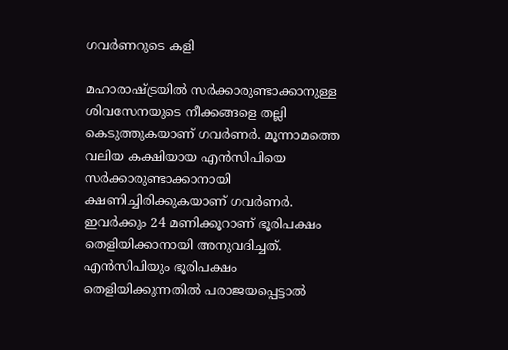ഗവര്‍ണറുടെ കളി

മഹാരാഷ്ട്രയില്‍ സര്‍ക്കാരുണ്ടാക്കാനുള്ള ശിവസേനയുടെ നീക്കങ്ങളെ തല്ലി കെടുത്തുകയാണ് ഗവര്‍ണര്‍. മൂന്നാമത്തെ വലിയ കക്ഷിയായ എന്‍സിപിയെ സര്‍ക്കാരുണ്ടാക്കാനായി ക്ഷണിച്ചിരിക്കുകയാണ് ഗവര്‍ണര്‍. ഇവര്‍ക്കും 24 മണിക്കൂറാണ് ഭൂരിപക്ഷം തെളിയിക്കാനായി അനുവദിച്ചത്. എന്‍സിപിയും ഭൂരിപക്ഷം തെളിയിക്കുന്നതില്‍ പരാജയപ്പെട്ടാല്‍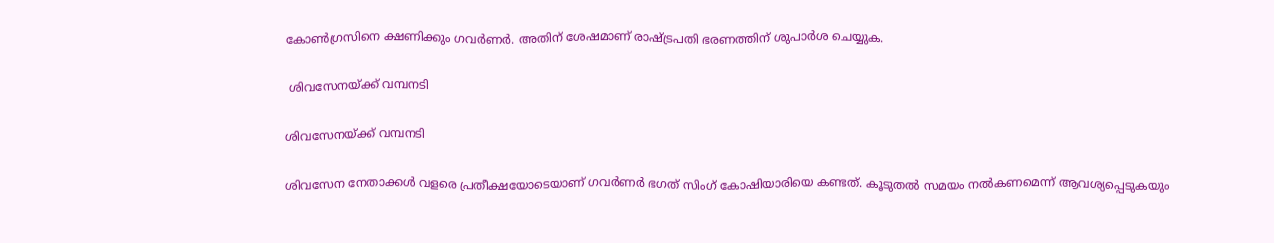കോണ്‍ഗ്രസിനെ ക്ഷണിക്കും ഗവര്‍ണര്‍. അതിന് ശേഷമാണ് രാഷ്ട്രപതി ഭരണത്തിന് ശുപാര്‍ശ ചെയ്യുക.

 ശിവസേനയ്ക്ക് വമ്പനടി

ശിവസേനയ്ക്ക് വമ്പനടി

ശിവസേന നേതാക്കള്‍ വളരെ പ്രതീക്ഷയോടെയാണ് ഗവര്‍ണര്‍ ഭഗത് സിംഗ് കോഷിയാരിയെ കണ്ടത്. കൂടുതല്‍ സമയം നല്‍കണമെന്ന് ആവശ്യപ്പെടുകയും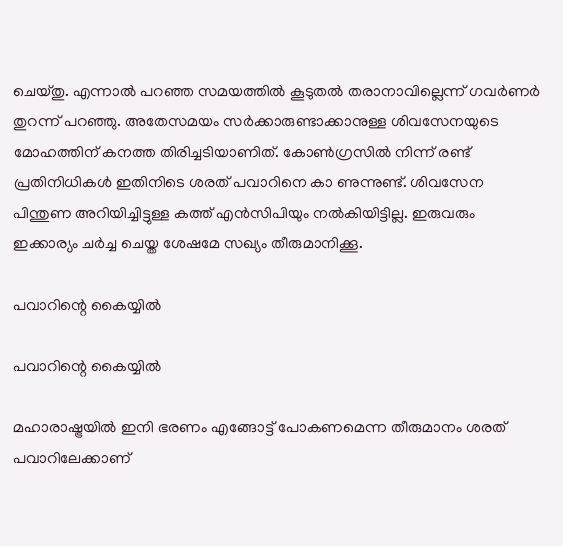ചെയ്തു. എന്നാല്‍ പറഞ്ഞ സമയത്തില്‍ കൂടുതല്‍ തരാനാവില്ലെന്ന് ഗവര്‍ണര്‍ തുറന്ന് പറഞ്ഞു. അതേസമയം സര്‍ക്കാരുണ്ടാക്കാനുള്ള ശിവസേനയുടെ മോഹത്തിന് കനത്ത തിരിച്ചടിയാണിത്. കോണ്‍ഗ്രസില്‍ നിന്ന് രണ്ട് പ്രതിനിധികള്‍ ഇതിനിടെ ശരത് പവാറിനെ കാ ണുന്നുണ്ട്. ശിവസേന പിന്തുണ അറിയിച്ചിട്ടുള്ള കത്ത് എന്‍സിപിയും നല്‍കിയിട്ടില്ല. ഇരുവരും ഇക്കാര്യം ചര്‍ച്ച ചെയ്ത ശേഷമേ സഖ്യം തീരുമാനിക്കൂ.

പവാറിന്റെ കൈയ്യില്‍

പവാറിന്റെ കൈയ്യില്‍

മഹാരാഷ്ട്രയില്‍ ഇനി ഭരണം എങ്ങോട്ട് പോകണമെന്ന തീരുമാനം ശരത് പവാറിലേക്കാണ്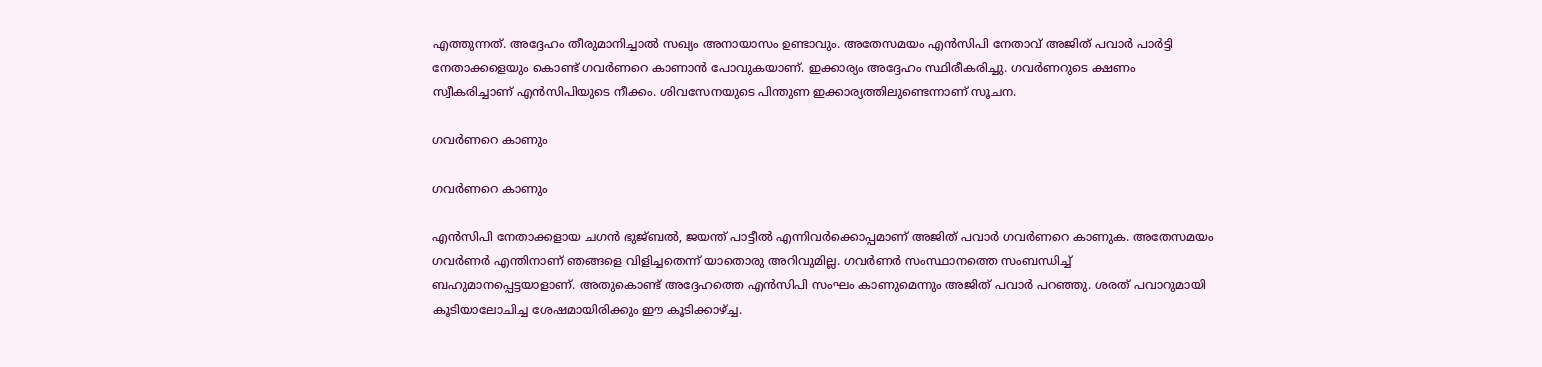എത്തുന്നത്. അദ്ദേഹം തീരുമാനിച്ചാല്‍ സഖ്യം അനായാസം ഉണ്ടാവും. അതേസമയം എന്‍സിപി നേതാവ് അജിത് പവാര്‍ പാര്‍ട്ടി നേതാക്കളെയും കൊണ്ട് ഗവര്‍ണറെ കാണാന്‍ പോവുകയാണ്. ഇക്കാര്യം അദ്ദേഹം സ്ഥിരീകരിച്ചു. ഗവര്‍ണറുടെ ക്ഷണം സ്വീകരിച്ചാണ് എന്‍സിപിയുടെ നീക്കം. ശിവസേനയുടെ പിന്തുണ ഇക്കാര്യത്തിലുണ്ടെന്നാണ് സൂചന.

ഗവര്‍ണറെ കാണും

ഗവര്‍ണറെ കാണും

എന്‍സിപി നേതാക്കളായ ചഗന്‍ ഭുജ്ബല്‍, ജയന്ത് പാട്ടീല്‍ എന്നിവര്‍ക്കൊപ്പമാണ് അജിത് പവാര്‍ ഗവര്‍ണറെ കാണുക. അതേസമയം ഗവര്‍ണര്‍ എന്തിനാണ് ഞങ്ങളെ വിളിച്ചതെന്ന് യാതൊരു അറിവുമില്ല. ഗവര്‍ണര്‍ സംസ്ഥാനത്തെ സംബന്ധിച്ച് ബഹുമാനപ്പെട്ടയാളാണ്. അതുകൊണ്ട് അദ്ദേഹത്തെ എന്‍സിപി സംഘം കാണുമെന്നും അജിത് പവാര്‍ പറഞ്ഞു. ശരത് പവാറുമായി കൂടിയാലോചിച്ച ശേഷമായിരിക്കും ഈ കൂടിക്കാഴ്ച്ച.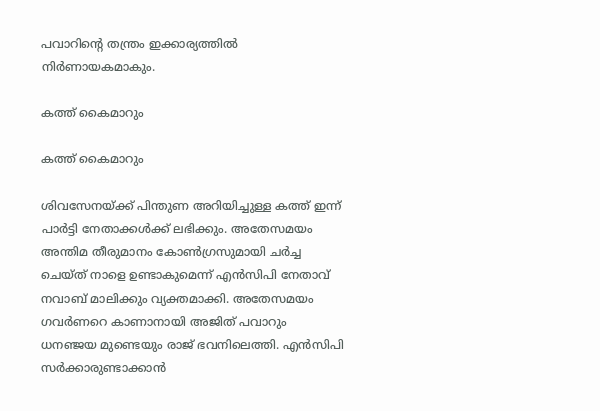പവാറിന്റെ തന്ത്രം ഇക്കാര്യത്തില്‍ നിര്‍ണായകമാകും.

കത്ത് കൈമാറും

കത്ത് കൈമാറും

ശിവസേനയ്ക്ക് പിന്തുണ അറിയിച്ചുള്ള കത്ത് ഇന്ന് പാര്‍ട്ടി നേതാക്കള്‍ക്ക് ലഭിക്കും. അതേസമയം അന്തിമ തീരുമാനം കോണ്‍ഗ്രസുമായി ചര്‍ച്ച ചെയ്ത് നാളെ ഉണ്ടാകുമെന്ന് എന്‍സിപി നേതാവ് നവാബ് മാലിക്കും വ്യക്തമാക്കി. അതേസമയം ഗവര്‍ണറെ കാണാനായി അജിത് പവാറും ധനഞ്ജയ മുണ്ടെയും രാജ് ഭവനിലെത്തി. എന്‍സിപി സര്‍ക്കാരുണ്ടാക്കാന്‍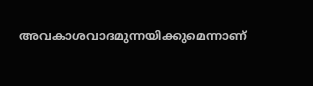അവകാശവാദമുന്നയിക്കുമെന്നാണ്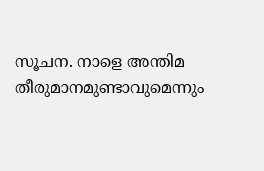സൂചന. നാളെ അന്തിമ തീരുമാനമുണ്ടാവുമെന്നും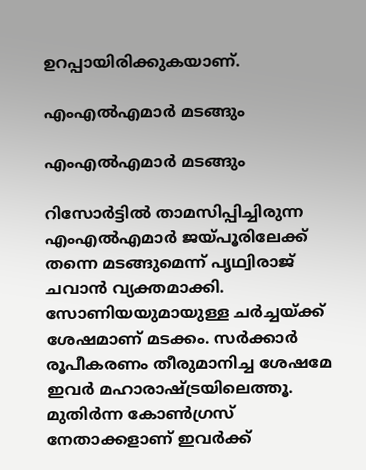ഉറപ്പായിരിക്കുകയാണ്.

എംഎല്‍എമാര്‍ മടങ്ങും

എംഎല്‍എമാര്‍ മടങ്ങും

റിസോര്‍ട്ടില്‍ താമസിപ്പിച്ചിരുന്ന എംഎല്‍എമാര്‍ ജയ്പൂരിലേക്ക് തന്നെ മടങ്ങുമെന്ന് പൃഥ്വിരാജ് ചവാന്‍ വ്യക്തമാക്കി. സോണിയയുമായുള്ള ചര്‍ച്ചയ്ക്ക് ശേഷമാണ് മടക്കം. സര്‍ക്കാര്‍ രൂപീകരണം തീരുമാനിച്ച ശേഷമേ ഇവര്‍ മഹാരാഷ്ട്രയിലെത്തൂ. മുതിര്‍ന്ന കോണ്‍ഗ്രസ് നേതാക്കളാണ് ഇവര്‍ക്ക്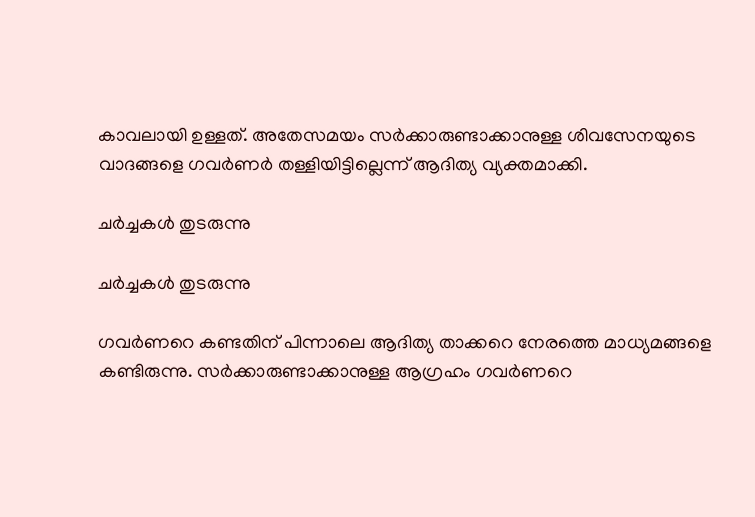കാവലായി ഉള്ളത്. അതേസമയം സര്‍ക്കാരുണ്ടാക്കാനുള്ള ശിവസേനയുടെ വാദങ്ങളെ ഗവര്‍ണര്‍ തള്ളിയിട്ടില്ലെന്ന് ആദിത്യ വ്യക്തമാക്കി.

ചര്‍ച്ചകള്‍ തുടരുന്നു

ചര്‍ച്ചകള്‍ തുടരുന്നു

ഗവര്‍ണറെ കണ്ടതിന് പിന്നാലെ ആദിത്യ താക്കറെ നേരത്തെ മാധ്യമങ്ങളെ കണ്ടിരുന്നു. സര്‍ക്കാരുണ്ടാക്കാനുള്ള ആഗ്രഹം ഗവര്‍ണറെ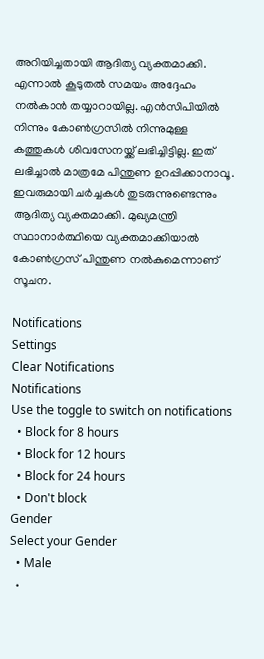അറിയിച്ചതായി ആദിത്യ വ്യക്തമാക്കി. എന്നാല്‍ കൂടുതല്‍ സമയം അദ്ദേഹം നല്‍കാന്‍ തയ്യാറായില്ല. എന്‍സിപിയില്‍ നിന്നും കോണ്‍ഗ്രസില്‍ നിന്നുമുള്ള കത്തുകള്‍ ശിവസേനയ്ക്ക് ലഭിച്ചിട്ടില്ല. ഇത് ലഭിച്ചാല്‍ മാത്രമേ പിന്തുണ ഉറപ്പിക്കാനാവൂ. ഇവരുമായി ചര്‍ച്ചകള്‍ തുടരുന്നുണ്ടെന്നും ആദിത്യ വ്യക്തമാക്കി. മുഖ്യമന്ത്രി സ്ഥാനാര്‍ത്ഥിയെ വ്യക്തമാക്കിയാല്‍ കോണ്‍ഗ്രസ് പിന്തുണ നല്‍കുമെന്നാണ് സൂചന.

Notifications
Settings
Clear Notifications
Notifications
Use the toggle to switch on notifications
  • Block for 8 hours
  • Block for 12 hours
  • Block for 24 hours
  • Don't block
Gender
Select your Gender
  • Male
  •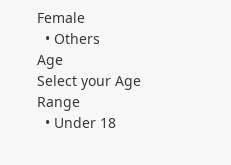Female
  • Others
Age
Select your Age Range
  • Under 18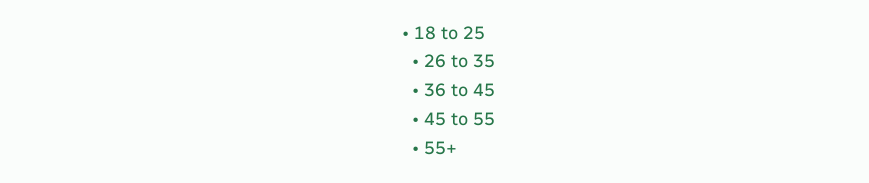• 18 to 25
  • 26 to 35
  • 36 to 45
  • 45 to 55
  • 55+